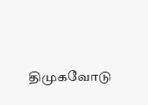திமுகவோடு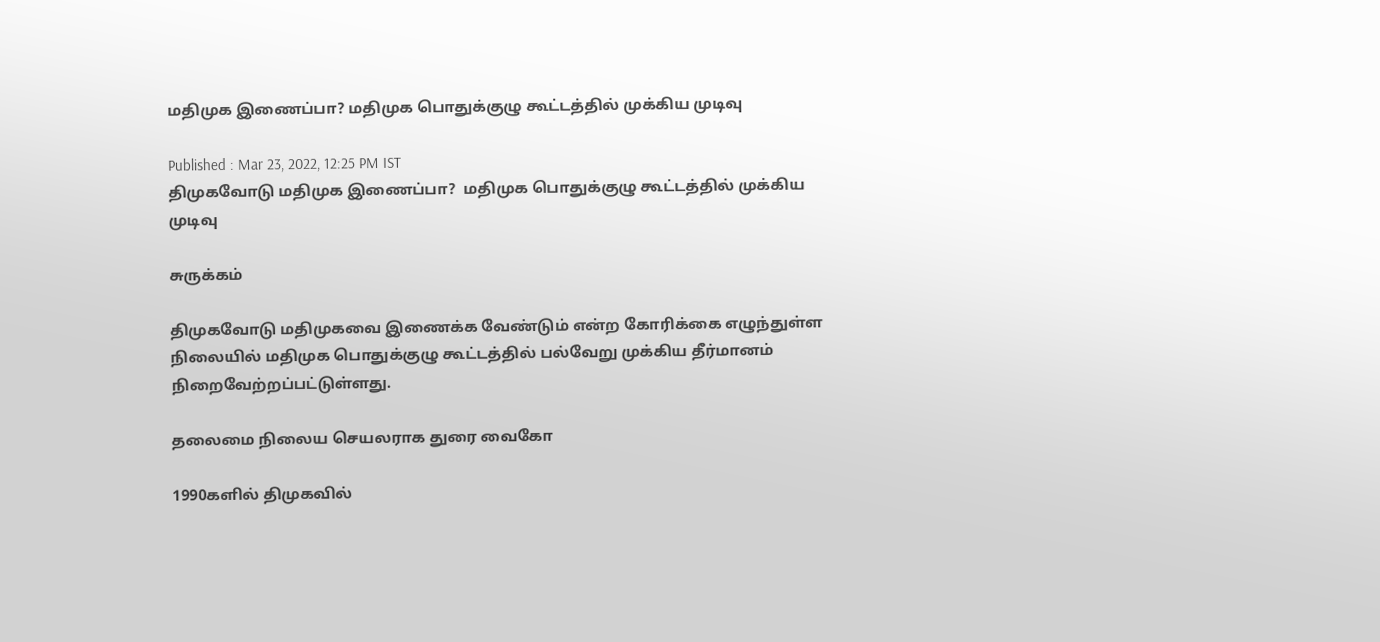மதிமுக இணைப்பா? மதிமுக பொதுக்குழு கூட்டத்தில் முக்கிய முடிவு

Published : Mar 23, 2022, 12:25 PM IST
திமுகவோடு மதிமுக இணைப்பா?  மதிமுக பொதுக்குழு கூட்டத்தில் முக்கிய முடிவு

சுருக்கம்

திமுகவோடு மதிமுகவை இணைக்க வேண்டும் என்ற கோரிக்கை எழுந்துள்ள நிலையில் மதிமுக பொதுக்குழு கூட்டத்தில் பல்வேறு முக்கிய தீர்மானம் நிறைவேற்றப்பட்டுள்ளது.

தலைமை நிலைய செயலராக துரை வைகோ

1990களில் திமுகவில்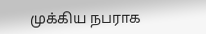முக்கிய நபராக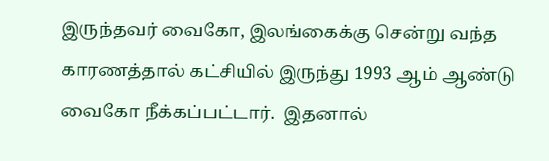இருந்தவர் வைகோ, இலங்கைக்கு சென்று வந்த காரணத்தால் கட்சியில் இருந்து 1993 ஆம் ஆண்டு வைகோ நீக்கப்பட்டார்.  இதனால்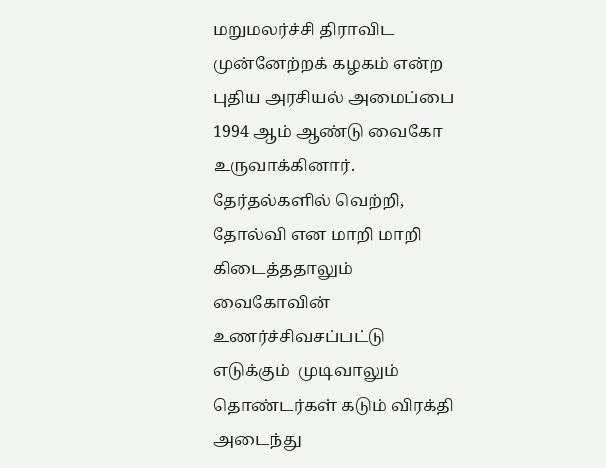மறுமலர்ச்சி திராவிட முன்னேற்றக் கழகம் என்ற புதிய அரசியல் அமைப்பை 1994 ஆம் ஆண்டு வைகோ  உருவாக்கினார். தேர்தல்களில் வெற்றி, தோல்வி என மாறி மாறி கிடைத்ததாலும் வைகோவின் உணர்ச்சிவசப்பட்டு  எடுக்கும்  முடிவாலும்  தொண்டர்கள் கடும் விரக்தி அடைந்து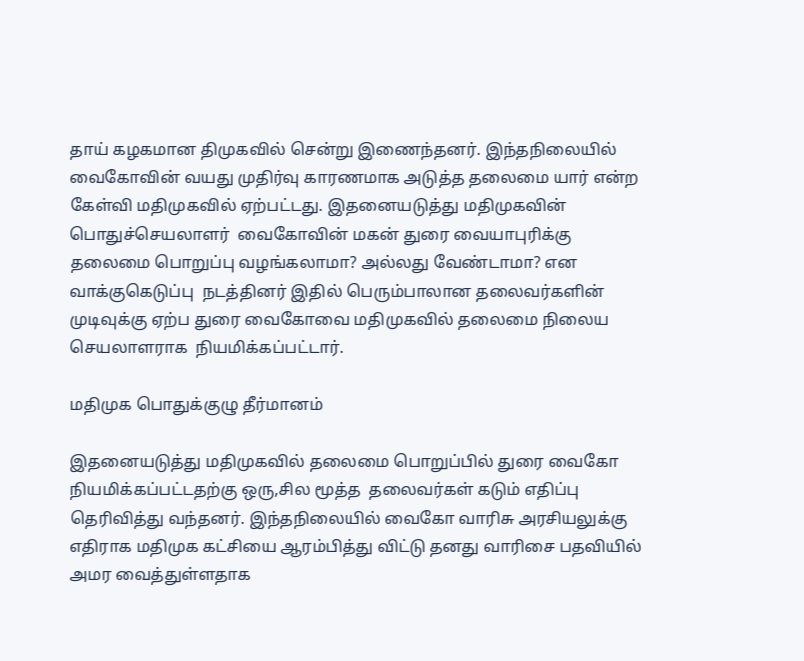தாய் கழகமான திமுகவில் சென்று இணைந்தனர். இந்தநிலையில் வைகோவின் வயது முதிர்வு காரணமாக அடுத்த தலைமை யார் என்ற கேள்வி மதிமுகவில் ஏற்பட்டது. இதனையடுத்து மதிமுகவின் பொதுச்செயலாளர்  வைகோவின் மகன் துரை வையாபுரிக்கு தலைமை பொறுப்பு வழங்கலாமா? அல்லது வேண்டாமா? என வாக்குகெடுப்பு  நடத்தினர் இதில் பெரும்பாலான தலைவர்களின் முடிவுக்கு ஏற்ப துரை வைகோவை மதிமுகவில் தலைமை நிலைய செயலாளராக  நியமிக்கப்பட்டார்.

மதிமுக பொதுக்குழு தீர்மானம்

இதனையடுத்து மதிமுகவில் தலைமை பொறுப்பில் துரை வைகோ நியமிக்கப்பட்டதற்கு ஒரு,சில மூத்த  தலைவர்கள் கடும் எதிப்பு தெரிவித்து வந்தனர். இந்தநிலையில் வைகோ வாரிசு அரசியலுக்கு எதிராக மதிமுக கட்சியை ஆரம்பித்து விட்டு தனது வாரிசை பதவியில் அமர வைத்துள்ளதாக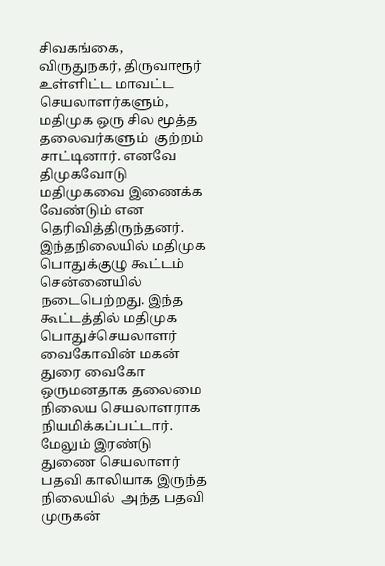சிவகங்கை, விருதுநகர், திருவாரூர் உள்ளிட்ட மாவட்ட செயலாளர்களும், மதிமுக ஒரு சில மூத்த தலைவர்களும்  குற்றம் சாட்டினார். எனவே திமுகவோடு மதிமுகவை இணைக்க வேண்டும் என தெரிவித்திருந்தனர். இந்தநிலையில் மதிமுக பொதுக்குழு கூட்டம் சென்னையில் நடைபெற்றது. இந்த கூட்டத்தில் மதிமுக பொதுச்செயலாளர் வைகோவின் மகன் துரை வைகோ ஒருமனதாக தலைமை நிலைய செயலாளராக நியமிக்கப்பட்டார். மேலும் இரண்டு துணை செயலாளர் பதவி காலியாக இருந்த நிலையில்  அந்த பதவி முருகன்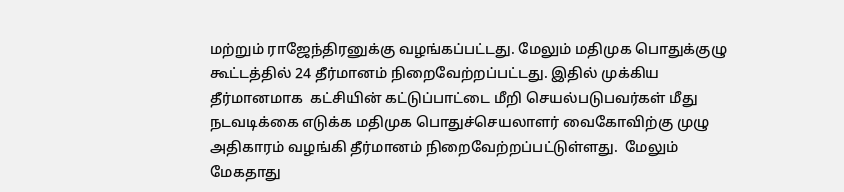மற்றும் ராஜேந்திரனுக்கு வழங்கப்பட்டது. மேலும் மதிமுக பொதுக்குழு கூட்டத்தில் 24 தீர்மானம் நிறைவேற்றப்பட்டது. இதில் முக்கிய தீர்மானமாக  கட்சியின் கட்டுப்பாட்டை மீறி செயல்படுபவர்கள் மீது நடவடிக்கை எடுக்க மதிமுக பொதுச்செயலாளர் வைகோவிற்கு முழு அதிகாரம் வழங்கி தீர்மானம் நிறைவேற்றப்பட்டுள்ளது.  மேலும் மேகதாது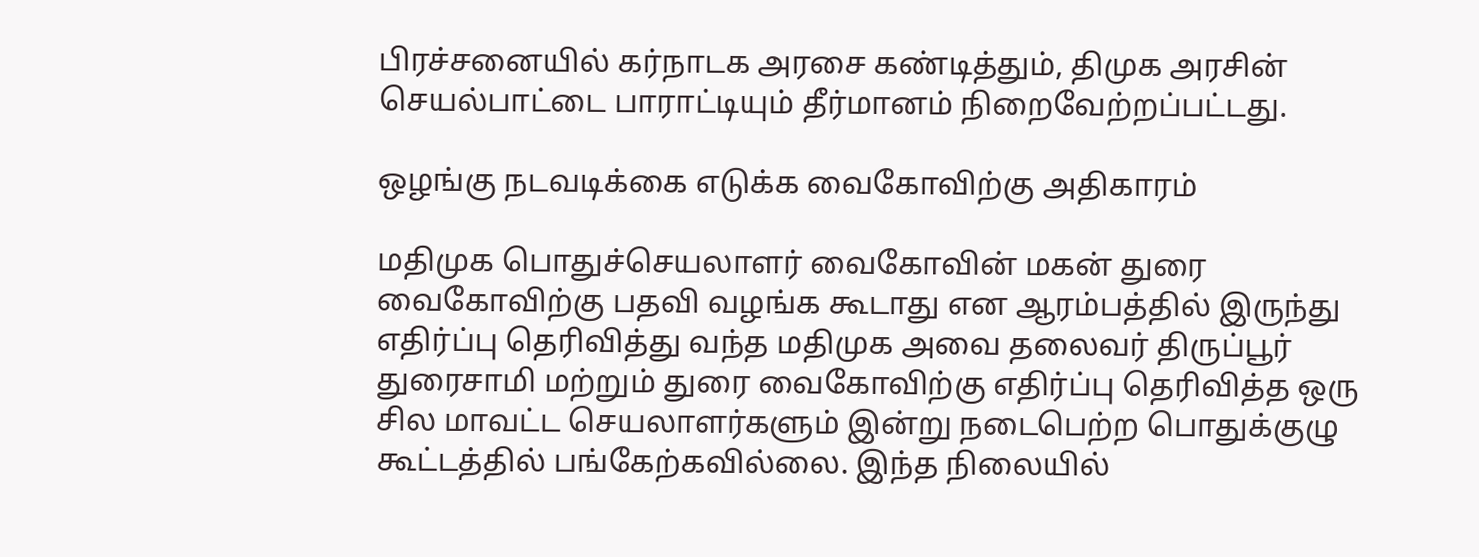பிரச்சனையில் கர்நாடக அரசை கண்டித்தும், திமுக அரசின் செயல்பாட்டை பாராட்டியும் தீர்மானம் நிறைவேற்றப்பட்டது.

ஒழங்கு நடவடிக்கை எடுக்க வைகோவிற்கு அதிகாரம்

மதிமுக பொதுச்செயலாளர் வைகோவின் மகன் துரை வைகோவிற்கு பதவி வழங்க கூடாது என ஆரம்பத்தில் இருந்து எதிர்ப்பு தெரிவித்து வந்த மதிமுக அவை தலைவர் திருப்பூர் துரைசாமி மற்றும் துரை வைகோவிற்கு எதிர்ப்பு தெரிவித்த ஒரு சில மாவட்ட செயலாளர்களும் இன்று நடைபெற்ற பொதுக்குழு  கூட்டத்தில் பங்கேற்கவில்லை. இந்த நிலையில்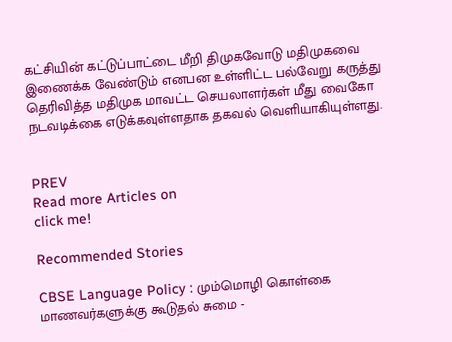கட்சியின் கட்டுப்பாட்டை மீறி திமுகவோடு மதிமுகவை இணைக்க வேண்டும் எனபன உள்ளிட்ட பல்வேறு கருத்து தெரிவித்த மதிமுக மாவட்ட செயலாளர்கள் மீது வைகோ நடவடிக்கை எடுக்கவுள்ளதாக தகவல் வெளியாகியுள்ளது.


PREV
Read more Articles on
click me!

Recommended Stories

CBSE Language Policy : மும்மொழி கொள்கை மாணவர்களுக்கு கூடுதல் சுமை -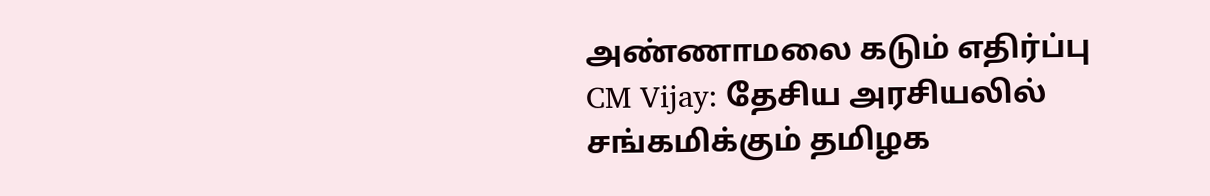அண்ணாமலை கடும் எதிர்ப்பு
CM Vijay: தேசிய அரசியலில் சங்கமிக்கும் தமிழக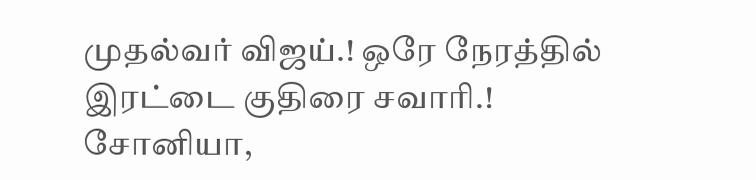முதல்வர் விஜய்.! ஒரே நேரத்தில் இரட்டை குதிரை சவாரி.! சோனியா,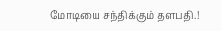மோடியை சந்திக்கும் தளபதி.!